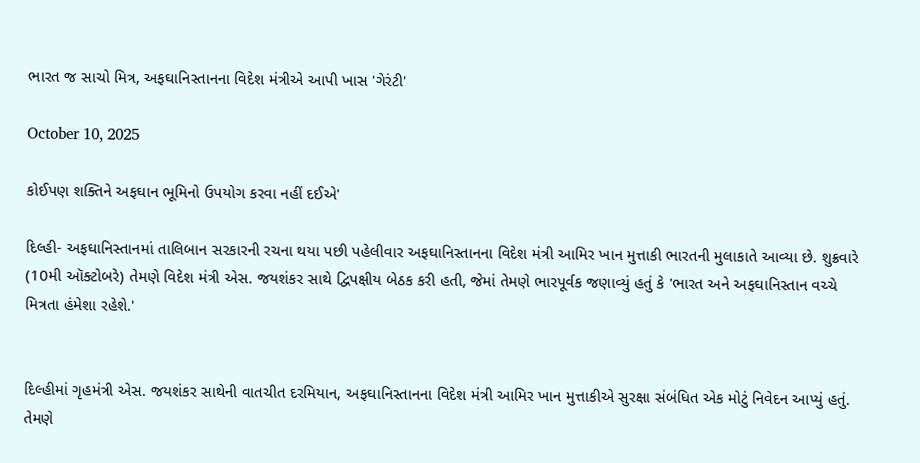ભારત જ સાચો મિત્ર, અફઘાનિસ્તાનના વિદેશ મંત્રીએ આપી ખાસ 'ગેરંટી'

October 10, 2025

કોઈપણ શક્તિને અફઘાન ભૂમિનો ઉપયોગ કરવા નહીં દઈએ'

દિલ્હી- અફઘાનિસ્તાનમાં તાલિબાન સરકારની રચના થયા પછી પહેલીવાર અફઘાનિસ્તાનના વિદેશ મંત્રી આમિર ખાન મુત્તાકી ભારતની મુલાકાતે આવ્યા છે. શુક્રવારે (10મી ઑક્ટોબરે) તેમણે વિદેશ મંત્રી એસ. જયશંકર સાથે દ્વિપક્ષીય બેઠક કરી હતી, જેમાં તેમણે ભારપૂર્વક જણાવ્યું હતું કે 'ભારત અને અફઘાનિસ્તાન વચ્ચે મિત્રતા હંમેશા રહેશે.'


દિલ્હીમાં ગૃહમંત્રી એસ. જયશંકર સાથેની વાતચીત દરમિયાન, અફઘાનિસ્તાનના વિદેશ મંત્રી આમિર ખાન મુત્તાકીએ સુરક્ષા સંબંધિત એક મોટું નિવેદન આપ્યું હતું. તેમણે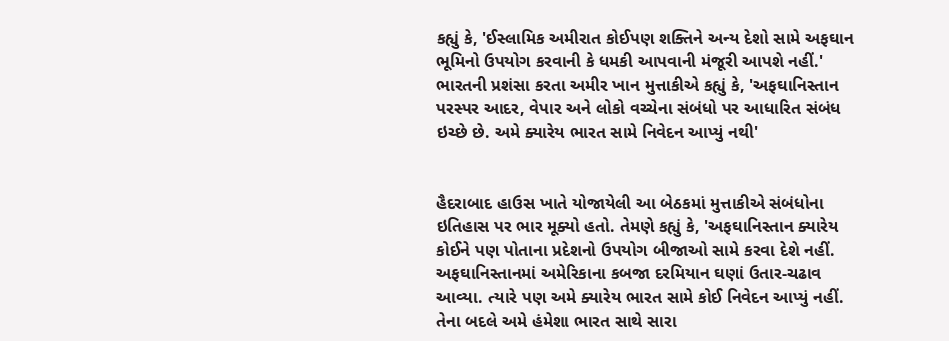કહ્યું કે, 'ઈસ્લામિક અમીરાત કોઈપણ શક્તિને અન્ય દેશો સામે અફઘાન ભૂમિનો ઉપયોગ કરવાની કે ધમકી આપવાની મંજૂરી આપશે નહીં.' ભારતની પ્રશંસા કરતા અમીર ખાન મુત્તાકીએ કહ્યું કે, 'અફઘાનિસ્તાન પરસ્પર આદર, વેપાર અને લોકો વચ્ચેના સંબંધો પર આધારિત સંબંધ ઇચ્છે છે. અમે ક્યારેય ભારત સામે નિવેદન આપ્યું નથી'


હૈદરાબાદ હાઉસ ખાતે યોજાયેલી આ બેઠકમાં મુત્તાકીએ સંબંધોના ઇતિહાસ પર ભાર મૂક્યો હતો. તેમણે કહ્યું કે, 'અફઘાનિસ્તાન ક્યારેય કોઈને પણ પોતાના પ્રદેશનો ઉપયોગ બીજાઓ સામે કરવા દેશે નહીં. અફઘાનિસ્તાનમાં અમેરિકાના કબજા દરમિયાન ઘણાં ઉતાર-ચઢાવ આવ્યા. ત્યારે પણ અમે ક્યારેય ભારત સામે કોઈ નિવેદન આપ્યું નહીં. તેના બદલે અમે હંમેશા ભારત સાથે સારા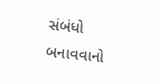સંબંધો બનાવવાનો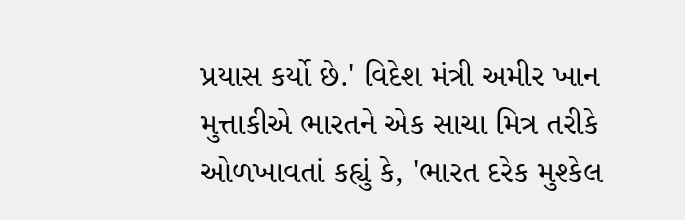પ્રયાસ કર્યો છે.' વિદેશ મંત્રી અમીર ખાન મુત્તાકીએ ભારતને એક સાચા મિત્ર તરીકે ઓળખાવતાં કહ્યું કે, 'ભારત દરેક મુશ્કેલ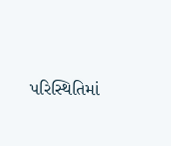પરિસ્થિતિમાં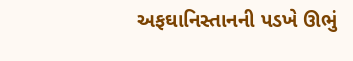અફઘાનિસ્તાનની પડખે ઊભું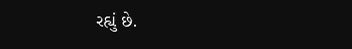રહ્યું છે.